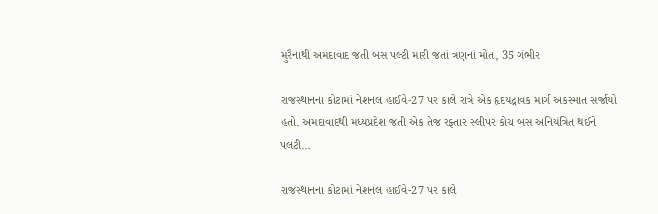મુરૈનાથી અમદાવાદ જતી બસ પલ્ટી મારી જતાં ત્રણનાં મોત, 35 ગંભીર

રાજસ્થાનના કોટામાં નેશનલ હાઈવે-27 પર કાલે રાત્રે એક હૃદયદ્રાવક માર્ગ અકસ્માત સર્જાયો હતો. અમદાવાદથી મધ્યપ્રદેશ જતી એક તેજ રફ્તાર સ્લીપર કોચ બસ અનિયંત્રિત થઈને પલટી…

રાજસ્થાનના કોટામાં નેશનલ હાઈવે-27 પર કાલે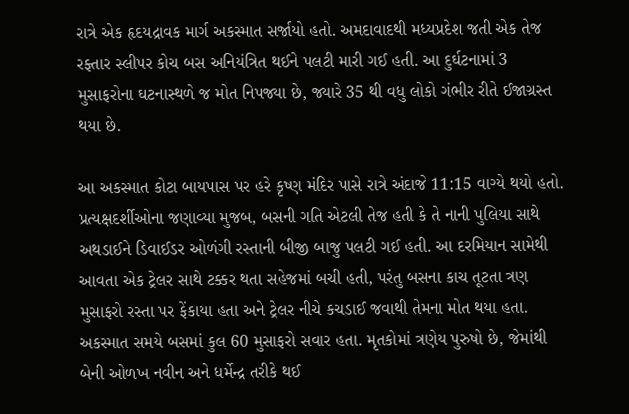રાત્રે એક હૃદયદ્રાવક માર્ગ અકસ્માત સર્જાયો હતો. અમદાવાદથી મધ્યપ્રદેશ જતી એક તેજ રફ્તાર સ્લીપર કોચ બસ અનિયંત્રિત થઈને પલટી મારી ગઈ હતી. આ દુર્ઘટનામાં 3 મુસાફરોના ઘટનાસ્થળે જ મોત નિપજ્યા છે, જ્યારે 35 થી વધુ લોકો ગંભીર રીતે ઈજાગ્રસ્ત થયા છે.

આ અકસ્માત કોટા બાયપાસ પર હરે કૃષ્ણ મંદિર પાસે રાત્રે અંદાજે 11:15 વાગ્યે થયો હતો. પ્રત્યક્ષદર્શીઓના જણાવ્યા મુજબ, બસની ગતિ એટલી તેજ હતી કે તે નાની પુલિયા સાથે અથડાઈને ડિવાઈડર ઓળંગી રસ્તાની બીજી બાજુ પલટી ગઈ હતી. આ દરમિયાન સામેથી આવતા એક ટ્રેલર સાથે ટક્કર થતા સહેજમાં બચી હતી, પરંતુ બસના કાચ તૂટતા ત્રણ મુસાફરો રસ્તા પર ફેંકાયા હતા અને ટ્રેલર નીચે કચડાઈ જવાથી તેમના મોત થયા હતા. અકસ્માત સમયે બસમાં કુલ 60 મુસાફરો સવાર હતા. મૃતકોમાં ત્રણેય પુરુષો છે, જેમાંથી બેની ઓળખ નવીન અને ધર્મેન્દ્ર તરીકે થઈ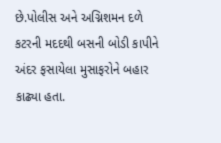છે.પોલીસ અને અગ્નિશમન દળે કટરની મદદથી બસની બોડી કાપીને અંદર ફસાયેલા મુસાફરોને બહાર કાઢ્યા હતા.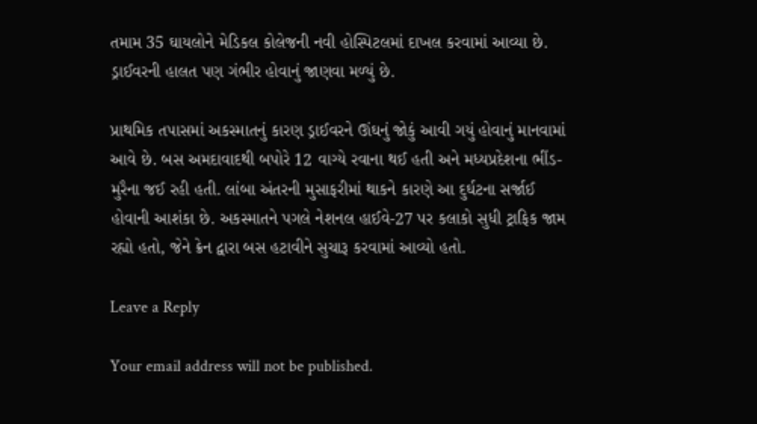તમામ 35 ઘાયલોને મેડિકલ કોલેજની નવી હોસ્પિટલમાં દાખલ કરવામાં આવ્યા છે. ડ્રાઈવરની હાલત પણ ગંભીર હોવાનું જાણવા મળ્યું છે.

પ્રાથમિક તપાસમાં અકસ્માતનું કારણ ડ્રાઈવરને ઊંઘનું જોકું આવી ગયું હોવાનું માનવામાં આવે છે. બસ અમદાવાદથી બપોરે 12 વાગ્યે રવાના થઈ હતી અને મધ્યપ્રદેશના ભીંડ-મુરૈના જઈ રહી હતી. લાંબા અંતરની મુસાફરીમાં થાકને કારણે આ દુર્ઘટના સર્જાઈ હોવાની આશંકા છે. અકસ્માતને પગલે નેશનલ હાઈવે-27 પર કલાકો સુધી ટ્રાફિક જામ રહ્યો હતો, જેને ક્રેન દ્વારા બસ હટાવીને સુચારૂ કરવામાં આવ્યો હતો.

Leave a Reply

Your email address will not be published.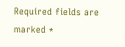Required fields are marked *